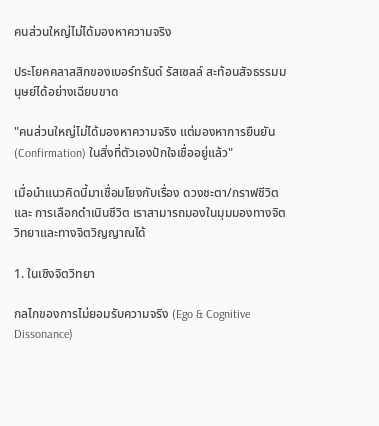คนส่วนใหญ่ไม่ได้มองหาความจริง

ประโยคคลาสสิกของเบอร์ทรันด์ รัสเซลล์ สะท้อนสัจธรรมมนุษย์ได้อย่างเฉียบขาด

"คนส่วนใหญ่ไม่ได้มองหาความจริง แต่มองหาการยืนยัน (Confirmation) ในสิ่งที่ตัวเองปักใจเชื่ออยู่แล้ว"

เมื่อนำแนวคิดนี้มาเชื่อมโยงกับเรื่อง ดวงชะตา/กราฟชีวิต และ การเลือกดำเนินชีวิต เราสามารถมองในมุมมองทางจิตวิทยาและทางจิตวิญญาณได้

1. ในเชิงจิตวิทยา

กลไกของการไม่ยอมรับความจริง (Ego & Cognitive Dissonance)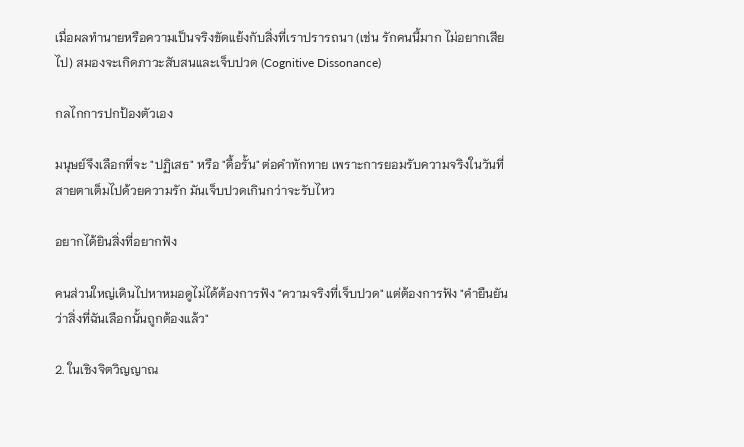เมื่อผลทำนายหรือความเป็นจริงขัดแย้งกับสิ่งที่เราปรารถนา (เช่น รักคนนี้มาก ไม่อยากเสียไป) สมองจะเกิดภาวะสับสนและเจ็บปวด (Cognitive Dissonance)

กลไกการปกป้องตัวเอง

มนุษย์จึงเลือกที่จะ "ปฏิเสธ" หรือ "ดื้อรั้น" ต่อคำทักทาย เพราะการยอมรับความจริงในวันที่สายตาเต็มไปด้วยความรัก มันเจ็บปวดเกินกว่าจะรับไหว

อยากได้ยินสิ่งที่อยากฟัง

คนส่วนใหญ่เดินไปหาหมอดูไม่ได้ต้องการฟัง "ความจริงที่เจ็บปวด" แต่ต้องการฟัง "คำยืนยันว่าสิ่งที่ฉันเลือกนั้นถูกต้องแล้ว"

2. ในเชิงจิตวิญญาณ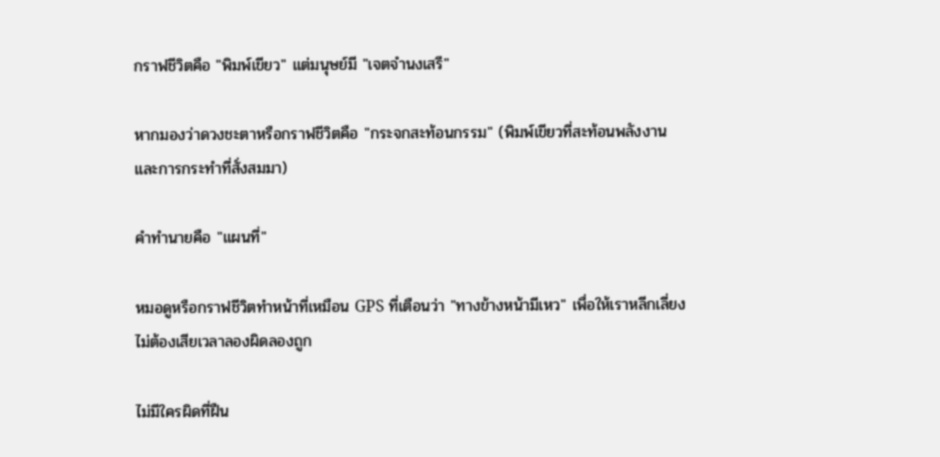กราฟชีวิตคือ "พิมพ์เขียว" แต่มนุษย์มี "เจตจำนงเสรี"

หากมองว่าดวงชะตาหรือกราฟชีวิตคือ "กระจกสะท้อนกรรม" (พิมพ์เขียวที่สะท้อนพลังงานและการกระทำที่สั่งสมมา)

คำทำนายคือ "แผนที่"

หมอดูหรือกราฟชีวิตทำหน้าที่เหมือน GPS ที่เตือนว่า "ทางข้างหน้ามีเหว" เพื่อให้เราหลีกเลี่ยง ไม่ต้องเสียเวลาลองผิดลองถูก

ไม่มีใครผิดที่ฝืน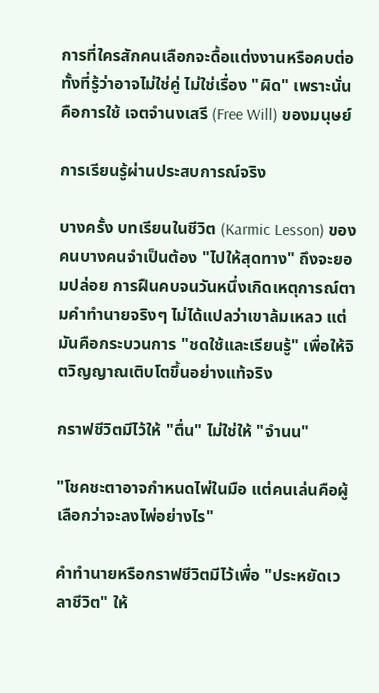การที่ใครสักคนเลือกจะดื้อแต่งงานหรือคบต่อ ทั้งที่รู้ว่าอาจไม่ใช่คู่ ไม่ใช่เรื่อง "ผิด" เพราะนั่นคือการใช้ เจตจำนงเสรี (Free Will) ของมนุษย์

การเรียนรู้ผ่านประสบการณ์จริง

บางครั้ง บทเรียนในชีวิต (Karmic Lesson) ของคนบางคนจำเป็นต้อง "ไปให้สุดทาง" ถึงจะยอมปล่อย การฝืนคบจนวันหนึ่งเกิดเหตุการณ์ตามคำทำนายจริงๆ ไม่ได้แปลว่าเขาล้มเหลว แต่มันคือกระบวนการ "ชดใช้และเรียนรู้" เพื่อให้จิตวิญญาณเติบโตขึ้นอย่างแท้จริง

กราฟชีวิตมีไว้ให้ "ตื่น" ไม่ใช่ให้ "จำนน"

"โชคชะตาอาจกำหนดไพ่ในมือ แต่คนเล่นคือผู้เลือกว่าจะลงไพ่อย่างไร"

คำทำนายหรือกราฟชีวิตมีไว้เพื่อ "ประหยัดเวลาชีวิต" ให้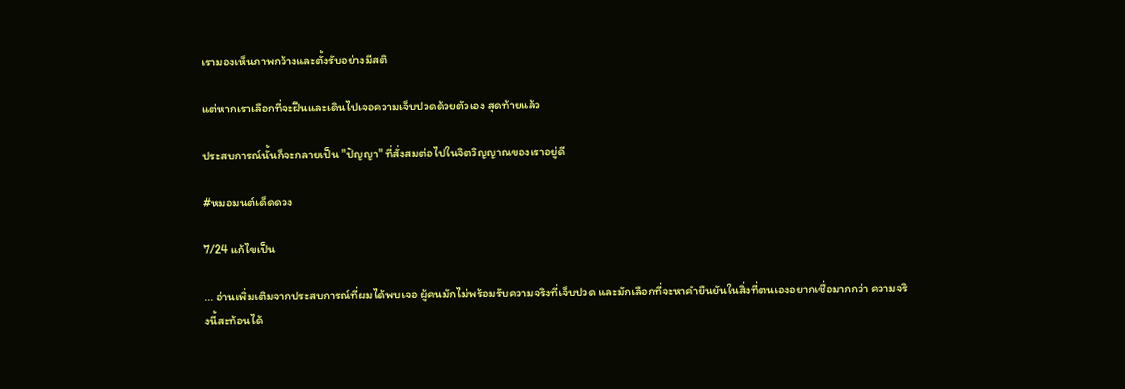เรามองเห็นภาพกว้างและตั้งรับอย่างมีสติ

แต่หากเราเลือกที่จะฝืนและเดินไปเจอความเจ็บปวดด้วยตัวเอง สุดท้ายแล้ว

ประสบการณ์นั้นก็จะกลายเป็น "ปัญญา" ที่สั่งสมต่อไปในจิตวิญญาณของเราอยู่ดี

#หมอมนต์เด็ดดวง

7/24 แก้ไขเป็น

... อ่านเพิ่มเติมจากประสบการณ์ที่ผมได้พบเจอ ผู้คนมักไม่พร้อมรับความจริงที่เจ็บปวด และมักเลือกที่จะหาคำยืนยันในสิ่งที่ตนเองอยากเชื่อมากกว่า ความจริงนี้สะท้อนได้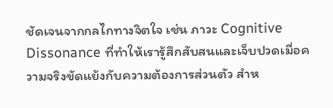ชัดเจนจากกลไกทางจิตใจ เช่น ภาวะ Cognitive Dissonance ที่ทำให้เรารู้สึกสับสนและเจ็บปวดเมื่อความจริงขัดแย้งกับความต้องการส่วนตัว สำห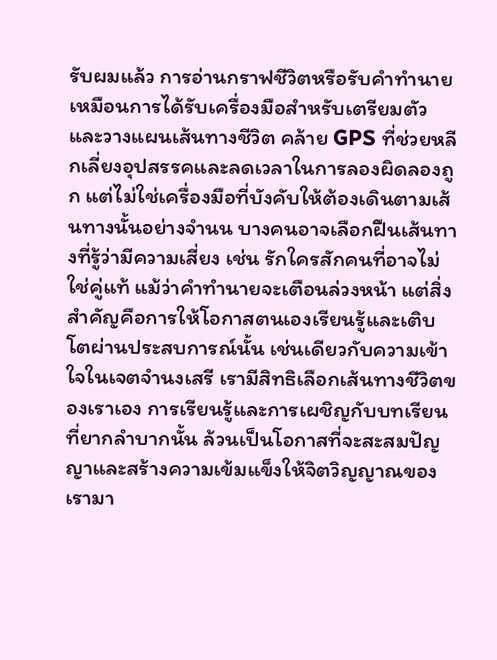รับผมแล้ว การอ่านกราฟชีวิตหรือรับคำทำนายเหมือนการได้รับเครื่องมือสำหรับเตรียมตัวและวางแผนเส้นทางชีวิต คล้าย GPS ที่ช่วยหลีกเลี่ยงอุปสรรคและลดเวลาในการลองผิดลองถูก แต่ไม่ใช่เครื่องมือที่บังคับให้ต้องเดินตามเส้นทางนั้นอย่างจำนน บางคนอาจเลือกฝืนเส้นทางที่รู้ว่ามีความเสี่ยง เช่น รักใครสักคนที่อาจไม่ใช่คู่แท้ แม้ว่าคำทำนายจะเตือนล่วงหน้า แต่สิ่งสำคัญคือการให้โอกาสตนเองเรียนรู้และเติบโตผ่านประสบการณ์นั้น เช่นเดียวกับความเข้าใจในเจตจำนงเสรี เรามีสิทธิเลือกเส้นทางชีวิตของเราเอง การเรียนรู้และการเผชิญกับบทเรียนที่ยากลำบากนั้น ล้วนเป็นโอกาสที่จะสะสมปัญญาและสร้างความเข้มแข็งให้จิตวิญญาณของเรามา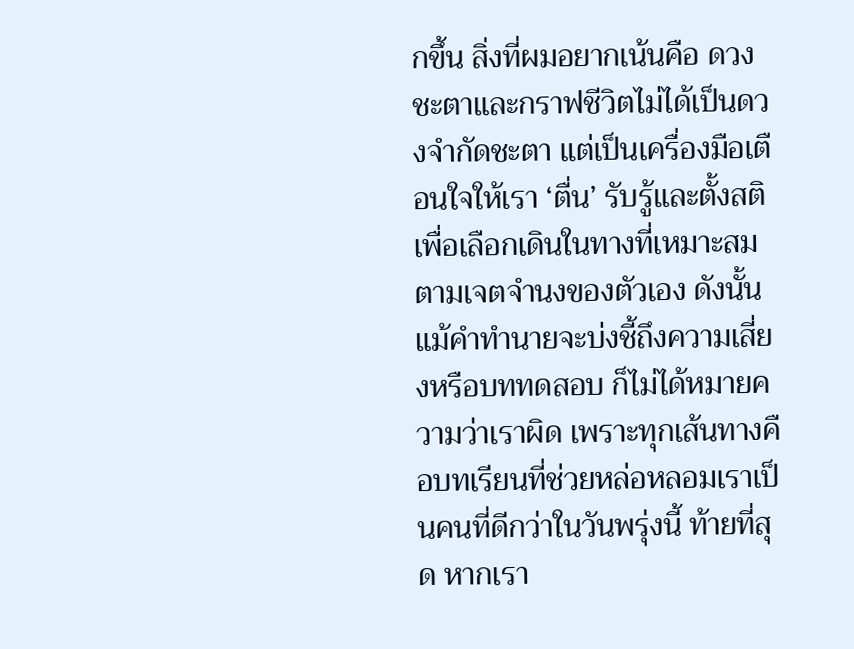กขึ้น สิ่งที่ผมอยากเน้นคือ ดวงชะตาและกราฟชีวิตไม่ได้เป็นดวงจำกัดชะตา แต่เป็นเครื่องมือเตือนใจให้เรา ‘ตื่น’ รับรู้และตั้งสติ เพื่อเลือกเดินในทางที่เหมาะสมตามเจตจำนงของตัวเอง ดังนั้น แม้คำทำนายจะบ่งชี้ถึงความเสี่ยงหรือบททดสอบ ก็ไม่ได้หมายความว่าเราผิด เพราะทุกเส้นทางคือบทเรียนที่ช่วยหล่อหลอมเราเป็นคนที่ดีกว่าในวันพรุ่งนี้ ท้ายที่สุด หากเรา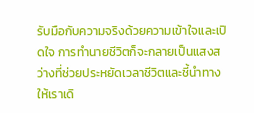รับมือกับความจริงด้วยความเข้าใจและเปิดใจ การทำนายชีวิตก็จะกลายเป็นแสงสว่างที่ช่วยประหยัดเวลาชีวิตและชี้นำทางให้เราเดิ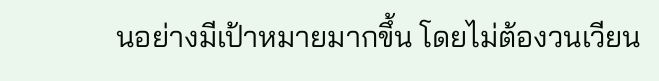นอย่างมีเป้าหมายมากขึ้น โดยไม่ต้องวนเวียน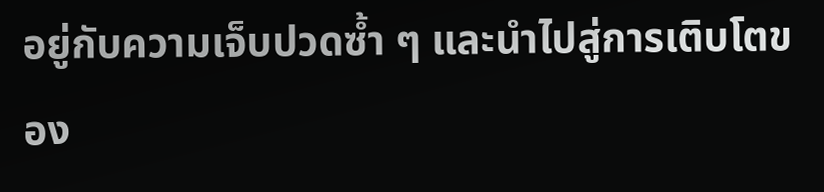อยู่กับความเจ็บปวดซ้ำ ๆ และนำไปสู่การเติบโตของ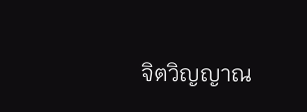จิตวิญญาณ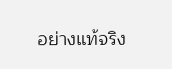อย่างแท้จริง